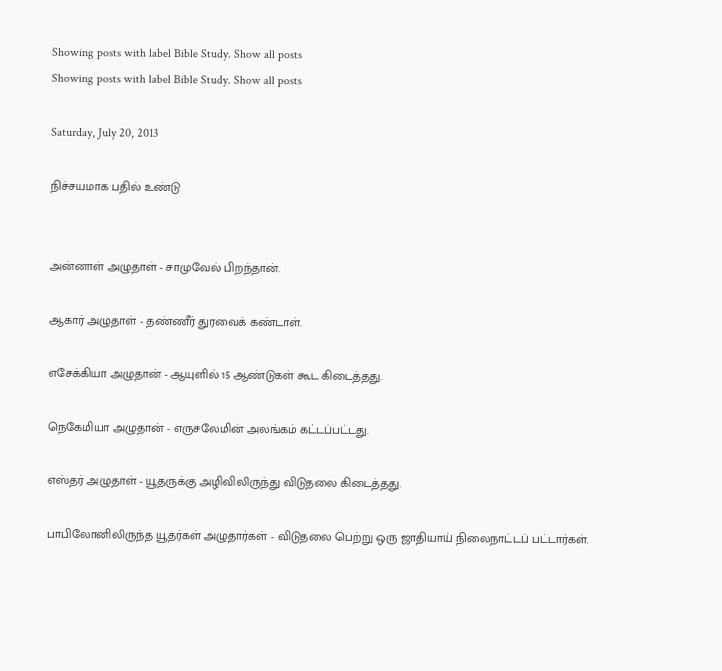Showing posts with label Bible Study. Show all posts
Showing posts with label Bible Study. Show all posts

Saturday, July 20, 2013

நிச்சயமாக பதில் உண்டு


அன்னாள் அழுதாள் - சாமுவேல் பிறந்தான்.

ஆகார் அழுதாள் - தண்ணீர் துரவைக் கண்டாள்.

எசேக்கியா அழுதான் - ஆயுளில் 15 ஆண்டுகள் கூட கிடைத்தது.

நெகேமியா அழுதான் - எருசலேமின் அலங்கம் கட்டப்பட்டது.

எஸ்தர் அழுதாள் - யூதருக்கு அழிவிலிருந்து விடுதலை கிடைத்தது.

பாபிலோனிலிருந்த யூதர்கள் அழுதார்கள் - விடுதலை பெற்று ஒரு ஜாதியாய் நிலைநாட்டப் பட்டார்கள்.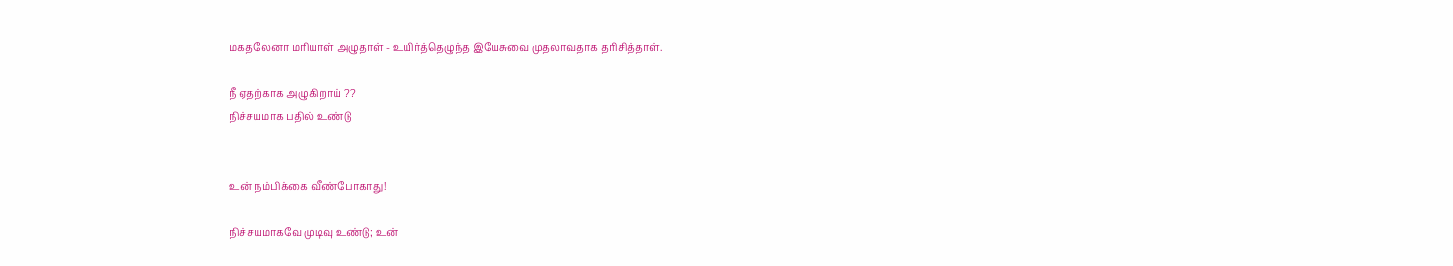மகதலேனா மரியாள் அழுதாள் - உயிர்த்தெழுந்த இயேசுவை முதலாவதாக‌ தரிசித்தாள்.

நீ ஏதற்காக‌ அழுகிறாய் ??
நிச்சயமாக பதில் உண்டு


உன் நம்பிக்கை வீண்போகாது!

நிச்சயமாகவே முடிவு உண்டு; உன்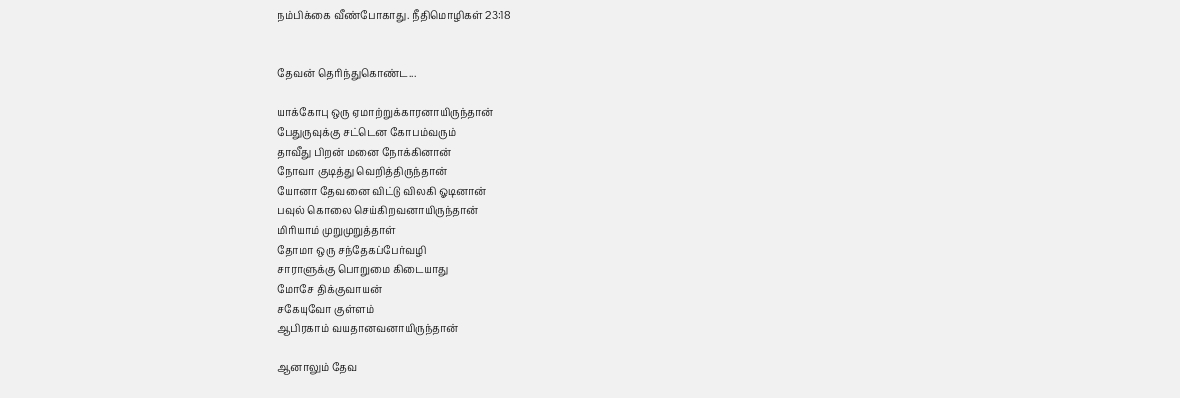நம்பிக்கை வீண்போகாது. நீதிமொழிகள் 23:18


தேவன் தெரிந்துகொண்ட...

யாக்கோபு ஒரு ஏமாற்றுக்காரனாயிருந்தான்
பேதுருவுக்கு சட்டென‌ கோபம்வ‌ரும்
தாவீது பிறன் மனை நோக்கினான்
நோவா குடித்து வெறித்திருந்தான்
யோனா தேவ‌னை விட்டு விலகி ஓடினான்
ப‌வுல் கொலை செய்கிறவனாயிருந்தான்
மிரியாம் முறுமுறுத்தாள்
தோமா ஒரு ச‌ந்தேகப்பேர்வ‌ழி
சாராளுக்கு பொறுமை கிடையாது
மோசே திக்குவாயன்
ச‌கேயுவோ குள்ள‌ம்
ஆபிர‌காம் வ‌ய‌தான‌வனாயிருந்தான்

ஆனாலும் தேவ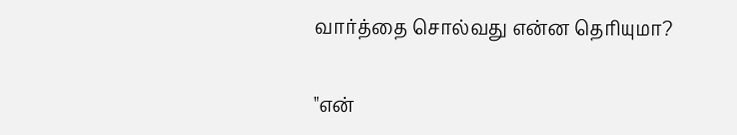வார்த்தை சொல்வது என்ன தெரியுமா?

"என்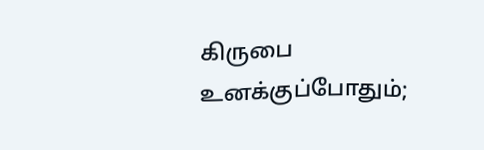கிருபை உனக்குப்போதும்;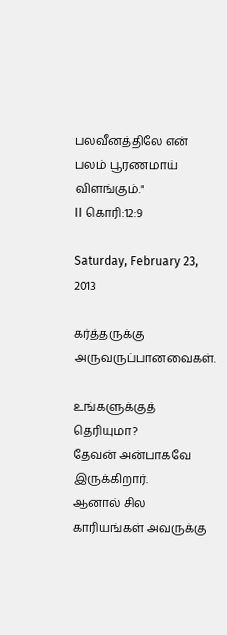பலவீனத்திலே என் பலம் பூரணமாய் விளங்கும்."
II கொரி:12:9

Saturday, February 23, 2013

கர்த்தருக்கு அருவருப்பானவைகள்.

உங்க‌ளுக்குத் தெரியுமா?
தேவ‌ன் அன்பாக‌வே இருக்கிறார்.
ஆனால் சில‌ காரிய‌ங்க‌ள் அவ‌ருக்கு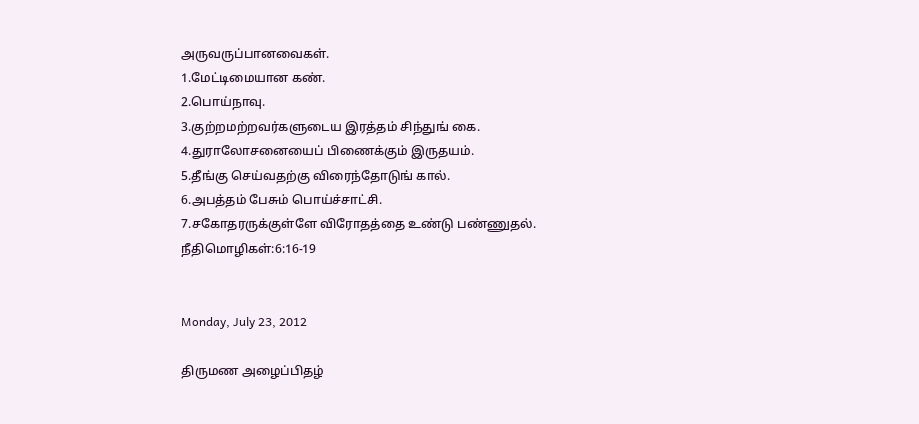அருவருப்பானவைகள்.
1.மேட்டிமையான கண்.
2.பொய்நாவு.
3.குற்றமற்றவர்களுடைய இரத்தம் சிந்துங் கை.
4.துராலோசனையைப் பிணைக்கும் இருதயம்.
5.தீங்கு செய்வதற்கு விரைந்தோடுங் கால்.
6.அபத்தம் பேசும் பொய்ச்சாட்சி.
7.சகோதரருக்குள்ளே விரோதத்தை உண்டு பண்ணுதல்.
நீதிமொழிக‌ள்:6:16-19


Monday, July 23, 2012

திருமண அழைப்பிதழ்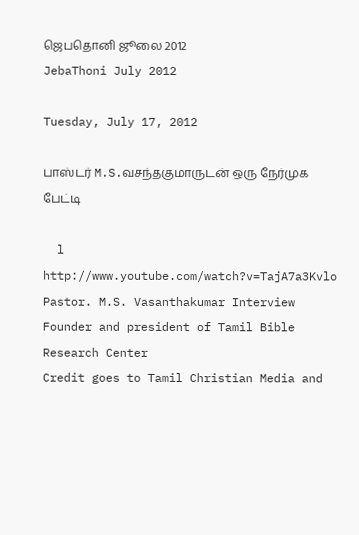ஜெபதொனி ஜூலை 2012
JebaThoni July 2012

Tuesday, July 17, 2012

பாஸ்டர் M.S.வசந்தகுமாருடன் ஒரு நேர்முக‌ பேட்டி

  l
http://www.youtube.com/watch?v=TajA7a3Kvlo
Pastor. M.S. Vasanthakumar Interview
Founder and president of Tamil Bible Research Center
Credit goes to Tamil Christian Media and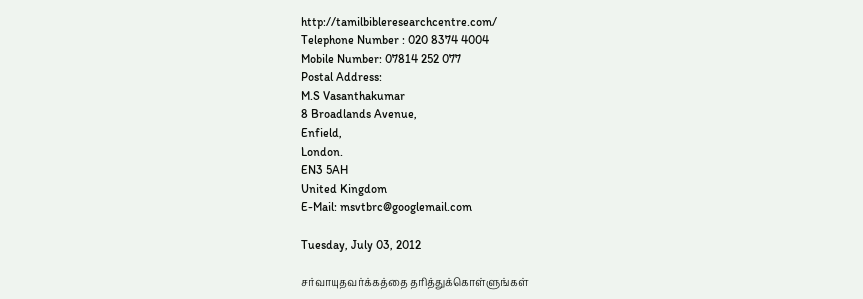http://tamilbibleresearchcentre.com/
Telephone Number : 020 8374 4004
Mobile Number: 07814 252 077
Postal Address:
M.S Vasanthakumar
8 Broadlands Avenue,
Enfield,
London.
EN3 5AH
United Kingdom
E-Mail: msvtbrc@googlemail.com

Tuesday, July 03, 2012

சர்வாயுதவர்க்கத்தை தரித்துக்கொள்ளுங்கள்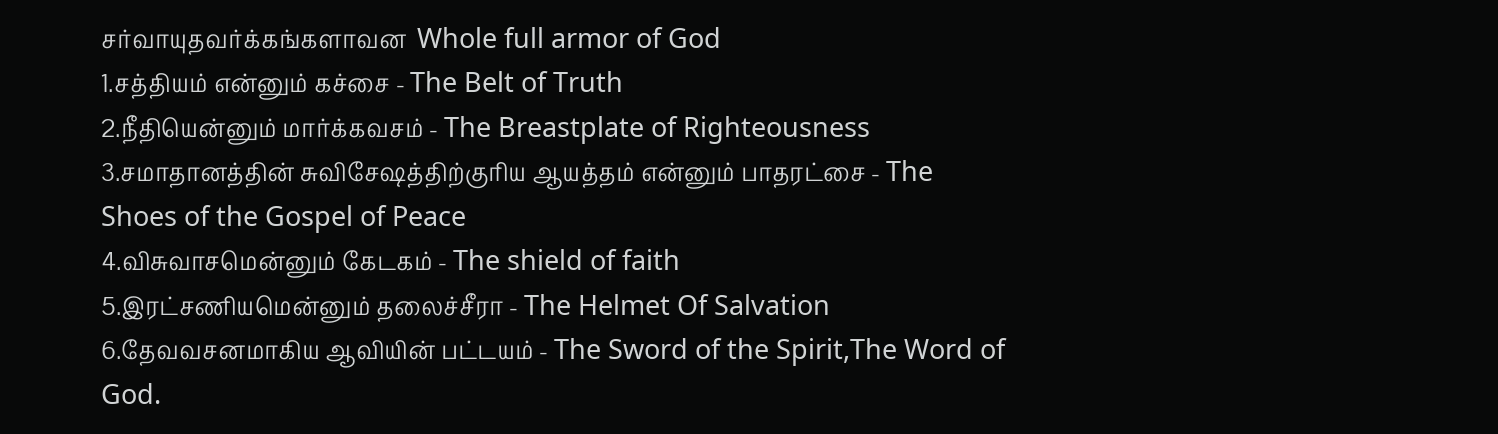சர்வாயுதவர்க்கங்களாவன  Whole full armor of God
1.சத்தியம் என்னும் கச்சை - The Belt of Truth
2.நீதியென்னும் மார்க்கவசம் - The Breastplate of Righteousness
3.சமாதானத்தின் சுவிசேஷத்திற்குரிய ஆயத்தம் என்னும் பாதரட்சை - The Shoes of the Gospel of Peace
4.விசுவாசமென்னும் கேடகம் - The shield of faith
5.இரட்சணியமென்னும் தலைச்சீரா - The Helmet Of Salvation
6.தேவவசனமாகிய ஆவியின் பட்டயம் - The Sword of the Spirit,The Word of God.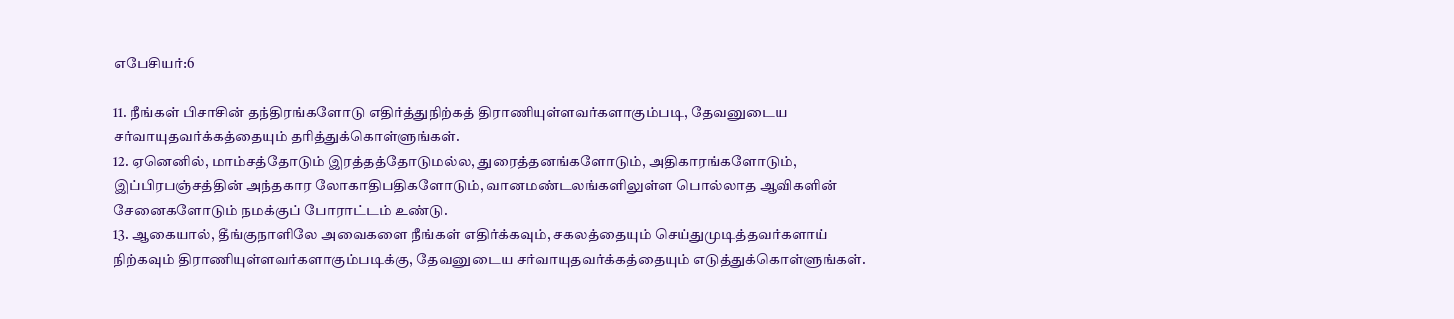எபேசியர்:6

11. நீங்கள் பிசாசின் தந்திரங்களோடு எதிர்த்துநிற்கத் திராணியுள்ளவர்களாகும்படி, தேவனுடைய சர்வாயுதவர்க்கத்தையும் தரித்துக்கொள்ளுங்கள்.
12. ஏனெனில், மாம்சத்தோடும் இரத்தத்தோடுமல்ல, துரைத்தனங்களோடும், அதிகாரங்களோடும், இப்பிரபஞ்சத்தின் அந்தகார லோகாதிபதிகளோடும், வானமண்டலங்களிலுள்ள பொல்லாத ஆவிகளின் சேனைகளோடும் நமக்குப் போராட்டம் உண்டு.
13. ஆகையால், தீங்குநாளிலே அவைகளை நீங்கள் எதிர்க்கவும், சகலத்தையும் செய்துமுடித்தவர்களாய் நிற்கவும் திராணியுள்ளவர்களாகும்படிக்கு, தேவனுடைய சர்வாயுதவர்க்கத்தையும் எடுத்துக்கொள்ளுங்கள்.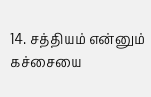14. சத்தியம் என்னும் கச்சையை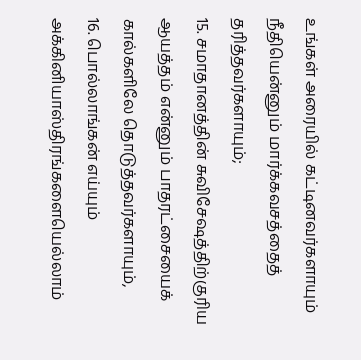உங்கள் அரையில் கட்டினவர்களாயும் நீதியென்னும் மார்க்கவசத்தைத் தரித்தவர்களாயும்;
15. சமாதானத்தின் சுவிசேஷத்திற்குரிய ஆயத்தம் என்னும் பாதரட்சையைக் கால்களிலே தொடுத்தவர்களாயும்,
16. பொல்லாங்கன் எய்யும் அக்கினியாஸ்திரங்களையெல்லாம்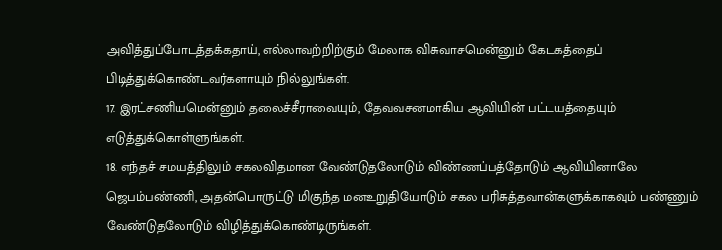அவித்துப்போடத்தக்கதாய், எல்லாவற்றிற்கும் மேலாக விசுவாசமென்னும் கேடகத்தைப் பிடித்துக்கொண்டவர்களாயும் நில்லுங்கள்.
17. இரட்சணியமென்னும் தலைச்சீராவையும், தேவவசனமாகிய ஆவியின் பட்டயத்தையும் எடுத்துக்கொள்ளுங்கள்.
18. எந்தச் சமயத்திலும் சகலவிதமான வேண்டுதலோடும் விண்ணப்பத்தோடும் ஆவியினாலே ஜெபம்பண்ணி, அதன்பொருட்டு மிகுந்த மனஉறுதியோடும் சகல பரிசுத்தவான்களுக்காகவும் பண்ணும் வேண்டுதலோடும் விழித்துக்கொண்டிருங்கள்.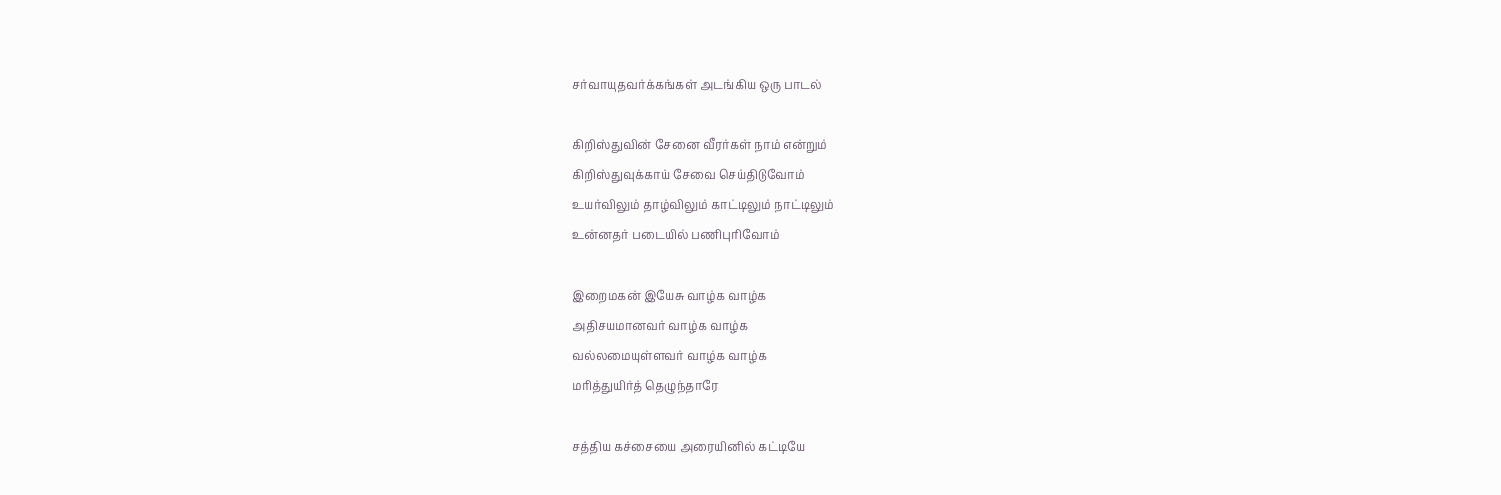சர்வாயுதவர்க்கங்கள் அடங்கிய ஒரு பாடல்

கிறிஸ்துவின் சேனை வீரர்கள் நாம் என்றும்
கிறிஸ்துவுக்காய் சேவை செய்திடுவோம்
உயர்விலும் தாழ்விலும் காட்டிலும் நாட்டிலும்
உன்னதர் படையில் பணிபுரிவோம்

இறைமகன் இயேசு வாழ்க வாழ்க
அதிசயமானவர் வாழ்க வாழ்க
வல்லமையுள்ளவர் வாழ்க வாழ்க
மரித்துயிர்த் தெழுந்தாரே

சத்திய கச்சையை அரையினில் கட்டியே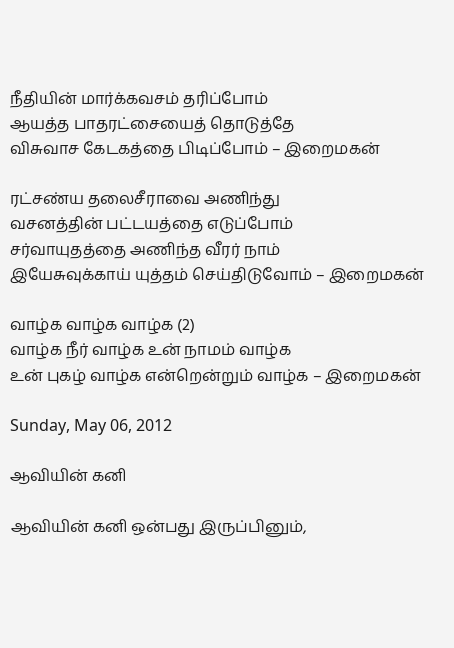நீதியின் மார்க்கவசம் தரிப்போம்
ஆயத்த பாதரட்சையைத் தொடுத்தே
விசுவாச கேடகத்தை பிடிப்போம் – இறைமகன்

ரட்சண்ய தலைசீராவை அணிந்து
வசனத்தின் பட்டயத்தை எடுப்போம்
சர்வாயுதத்தை அணிந்த வீரர் நாம்
இயேசுவுக்காய் யுத்தம் செய்திடுவோம் – இறைமகன்

வாழ்க வாழ்க வாழ்க (2)
வாழ்க நீர் வாழ்க உன் நாமம் வாழ்க
உன் புகழ் வாழ்க என்றென்றும் வாழ்க – இறைமகன்

Sunday, May 06, 2012

ஆவியின் கனி

ஆவியின் கனி ஒன்பது இருப்பினும்,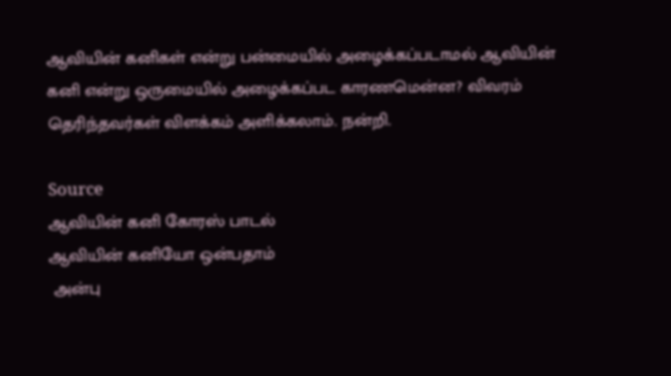ஆவியின் கனிகள் என்று பன்மையில் அழைக்கப்படாமல் ஆவியின் கனி என்று ஒருமையில் அழைக்கப்பட காரணமென்ன? விவரம் தெரிந்தவர்கள் விளக்கம் அளிக்கலாம். நன்றி.

Source
ஆவியின் கனி கோரஸ் பாடல்
ஆவியின் கனியோ ஒன்பதாம்
 அன்பு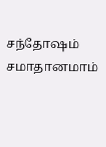சந்தோஷம் சமாதானமாம்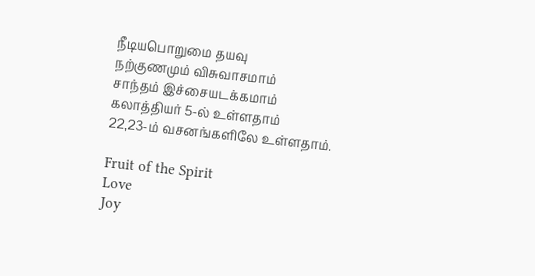நீடியபொறுமை தயவு
நற்குணமும் விசுவாசமாம்
சாந்தம் இச்சையடக்கமாம்
கலாத்தியர் 5-ல் உள்ளதாம்
22,23-ம் வசனங்களிலே உள்ளதாம்.

Fruit of the Spirit
Love
Joy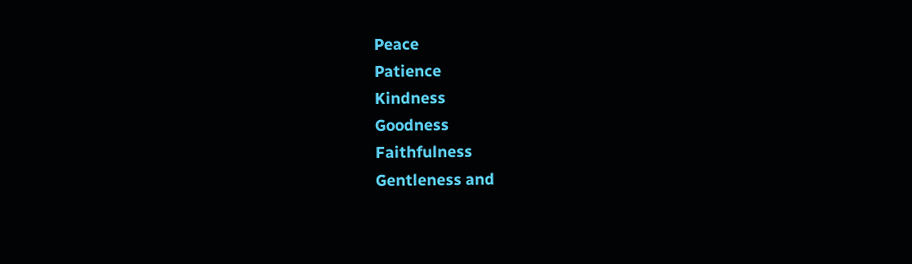Peace
Patience
Kindness
Goodness
Faithfulness
Gentleness and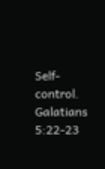Self-control.
Galatians 5:22-23